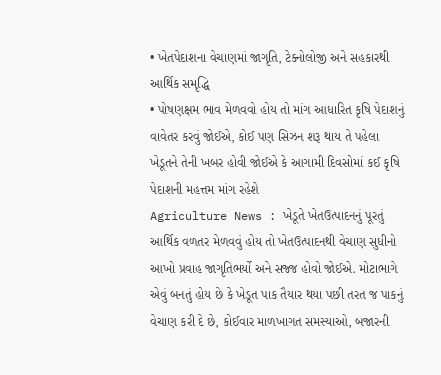• ખેતપેદાશના વેચાણમાં જાગૃતિ, ટેક્નોલોજી અને સહકારથી આર્થિક સમૃદ્ધિ
• પોષણક્ષમ ભાવ મેળવવો હોય તો માંગ આધારિત કૃષિ પેદાશનું વાવેતર કરવું જોઈએ, કોઈ પણ સિઝન શરૂ થાય તે પહેલા ખેડૂતને તેની ખબર હોવી જોઈએ કે આગામી દિવસોમાં કઈ કૃષિ પેદાશની મહત્તમ માંગ રહેશે
Agriculture News : ખેડૂતે ખેતઉત્પાદનનું પૂરતું આર્થિક વળતર મેળવવું હોય તો ખેતઉત્પાદનથી વેચાણ સુધીનો આખો પ્રવાહ જાગૃતિભર્યો અને સજ્જ હોવો જોઈએ. મોટાભાગે એવું બનતું હોય છે કે ખેડૂત પાક તૈયાર થયા પછી તરત જ પાકનું વેચાણ કરી દે છે, કોઈવાર માળખાગત સમસ્યાઓ, બજારની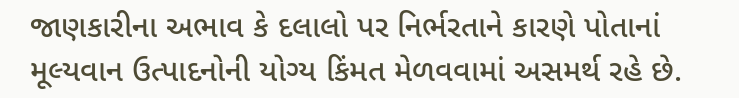જાણકારીના અભાવ કે દલાલો પર નિર્ભરતાને કારણે પોતાનાં મૂલ્યવાન ઉત્પાદનોની યોગ્ય કિંમત મેળવવામાં અસમર્થ રહે છે.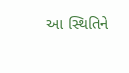આ સ્થિતિને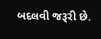બદલવી જરૂરી છે.